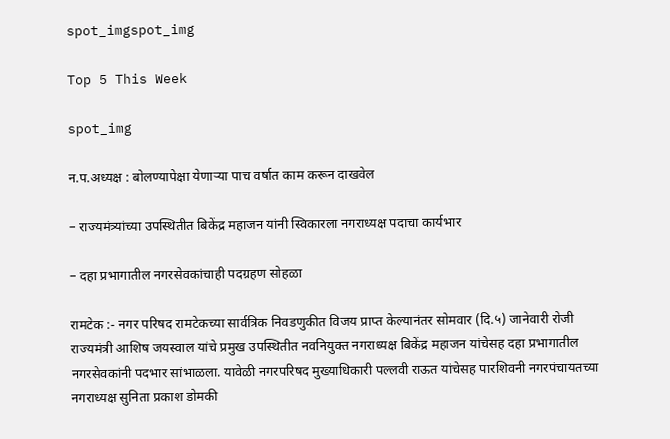spot_imgspot_img

Top 5 This Week

spot_img

न.प.अध्यक्ष : बोलण्यापेक्षा येणाऱ्या पाच वर्षात काम करून दाखवेल

– राज्यमंत्र्यांच्या उपस्थितीत बिकेंद्र महाजन यांनी स्विकारला नगराध्यक्ष पदाचा कार्यभार

– दहा प्रभागातील नगरसेवकांचाही पदग्रहण सोहळा

रामटेक :- नगर परिषद रामटेकच्या सार्वत्रिक निवडणुकीत विजय प्राप्त केल्यानंतर सोमवार (दि.५) जानेवारी रोजी राज्यमंत्री आशिष जयस्वाल यांचे प्रमुख उपस्थितीत नवनियुक्त नगराध्यक्ष बिकेंद्र महाजन यांचेसह दहा प्रभागातील नगरसेवकांनी पदभार सांभाळला. यावेळी नगरपरिषद मुख्याधिकारी पल्लवी राऊत यांचेसह पारशिवनी नगरपंचायतच्या नगराध्यक्ष सुनिता प्रकाश डोमकी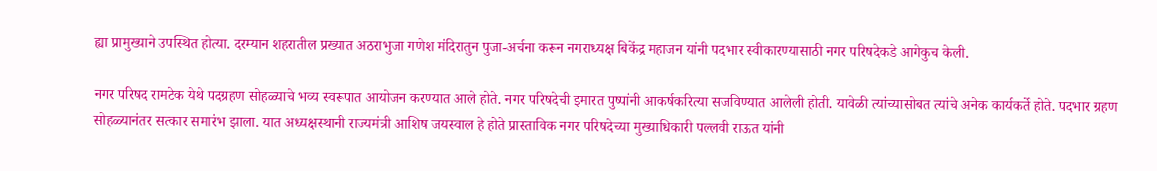ह्या प्रामुख्याने उपस्थित होत्या. दरम्यान शहरातील प्रख्यात अठराभुजा गणेश मंदिरातुन पुजा-अर्चना करून नगराध्यक्ष बिकेंद्र महाजन यांनी पदभार स्वीकारण्यासाठी नगर परिषदेकडे आगेकुच केली.

नगर परिषद रामटेक येथे पदग्रहण सोहळ्याचे भव्य स्वरूपात आयोजन करण्यात आले होते. नगर परिषदेची इमारत पुष्पांनी आकर्षकरित्या सजविण्यात आलेली होती. यावेळी त्यांच्यासोबत त्यांचे अनेक कार्यकर्ते होते. पदभार ग्रहण सोहळ्यानंतर सत्कार समारंभ झाला. यात अध्यक्षस्थानी राज्यमंत्री आशिष जयस्वाल हे होते प्रास्ताविक नगर परिषदेच्या मुख्याधिकारी पल्लवी राऊत यांनी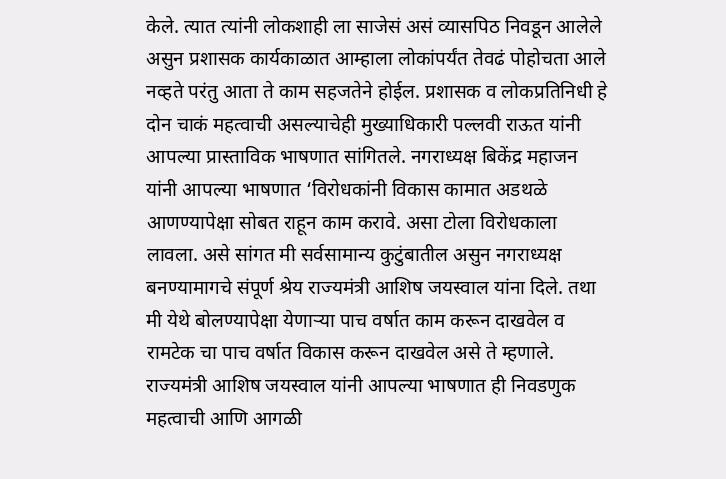केले. त्यात त्यांनी लोकशाही ला साजेसं असं व्यासपिठ निवडून आलेले असुन प्रशासक कार्यकाळात आम्हाला लोकांपर्यंत तेवढं पोहोचता आले नव्हते परंतु आता ते काम सहजतेने होईल. प्रशासक व लोकप्रतिनिधी हे दोन चाकं महत्वाची असल्याचेही मुख्याधिकारी पल्लवी राऊत यांनी आपल्या प्रास्ताविक भाषणात सांगितले. नगराध्यक्ष बिकेंद्र महाजन यांनी आपल्या भाषणात ‘विरोधकांनी विकास कामात अडथळे आणण्यापेक्षा सोबत राहून काम करावे. असा टोला विरोधकाला लावला. असे सांगत मी सर्वसामान्य कुटुंबातील असुन नगराध्यक्ष बनण्यामागचे संपूर्ण श्रेय राज्यमंत्री आशिष जयस्वाल यांना दिले. तथा मी येथे बोलण्यापेक्षा येणाऱ्या पाच वर्षात काम करून दाखवेल व रामटेक चा पाच वर्षात विकास करून दाखवेल असे ते म्हणाले. राज्यमंत्री आशिष जयस्वाल यांनी आपल्या भाषणात ही निवडणुक महत्वाची आणि आगळी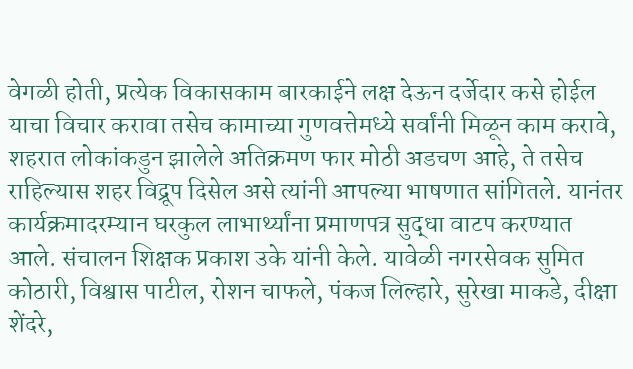वेगळी होती, प्रत्येक विकासकाम बारकाईने लक्ष देऊन दर्जेदार कसे होईल याचा विचार करावा तसेच कामाच्या गुणवत्तेमध्ये सर्वांनी मिळून काम करावे, शहरात लोकांकडुन झालेले अतिक्रमण फार मोठी अडचण आहे, ते तसेच राहिल्यास शहर विद्रूप दिसेल असे त्यांनी आपल्या भाषणात सांगितले. यानंतर कार्यक्रमादरम्यान घरकुल लाभार्थ्यांना प्रमाणपत्र सुद्धा वाटप करण्यात आले. संचालन शिक्षक प्रकाश उके यांनी केले. यावेळी नगरसेवक सुमित कोठारी, विश्वास पाटील, रोशन चाफले, पंकज लिल्हारे, सुरेखा माकडे, दीक्षा शेंदरे,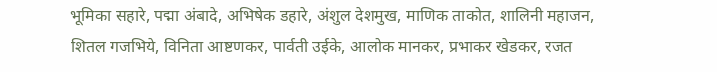भूमिका सहारे, पद्मा अंबादे, अभिषेक डहारे, अंशुल देशमुख, माणिक ताकोत, शालिनी महाजन, शितल गजभिये, विनिता आष्टणकर, पार्वती उईके, आलोक मानकर, प्रभाकर खेडकर, रजत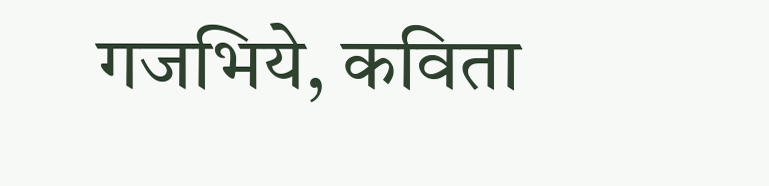गजभिये, कविता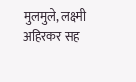मुलमुले, लक्ष्मी अहिरकर सह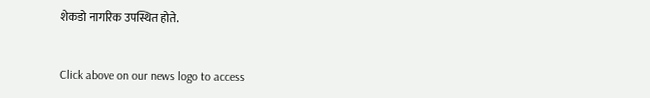शेकडो नागरिक उपस्थित होते.


Click above on our news logo to access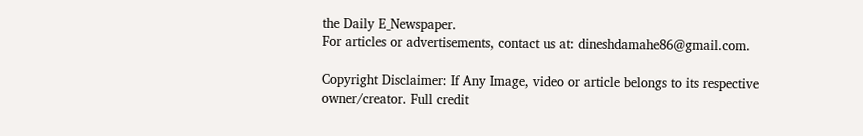the Daily E_Newspaper.
For articles or advertisements, contact us at: dineshdamahe86@gmail.com.

Copyright Disclaimer: If Any Image, video or article belongs to its respective owner/creator. Full credit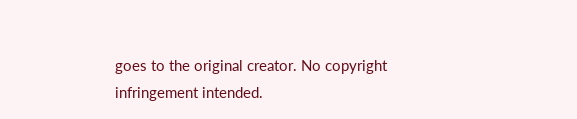goes to the original creator. No copyright infringement intended.